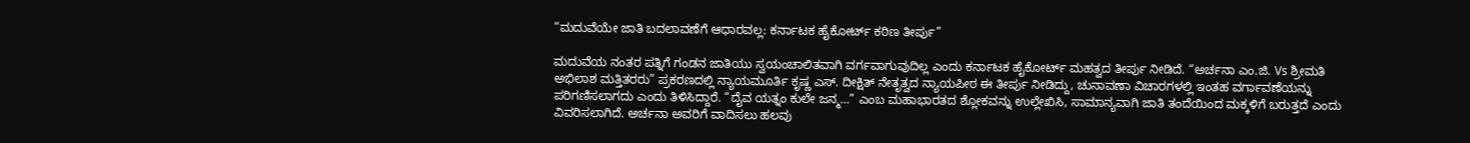“ಮದುವೆಯೇ ಜಾತಿ ಬದಲಾವಣೆಗೆ ಆಧಾರವಲ್ಲ: ಕರ್ನಾಟಕ ಹೈಕೋರ್ಟ್ ಕಠಿಣ ತೀರ್ಪು”

ಮದುವೆಯ ನಂತರ ಪತ್ನಿಗೆ ಗಂಡನ ಜಾತಿಯು ಸ್ವಯಂಚಾಲಿತವಾಗಿ ವರ್ಗವಾಗುವುದಿಲ್ಲ ಎಂದು ಕರ್ನಾಟಕ ಹೈಕೋರ್ಟ್ ಮಹತ್ವದ ತೀರ್ಪು ನೀಡಿದೆ. “ಅರ್ಚನಾ ಎಂ.ಜಿ. Vs ಶ್ರೀಮತಿ ಅಭಿಲಾಶ ಮತ್ತಿತರರು” ಪ್ರಕರಣದಲ್ಲಿ ನ್ಯಾಯಮೂರ್ತಿ ಕೃಷ್ಣ ಎಸ್. ದೀಕ್ಷಿತ್ ನೇತೃತ್ವದ ನ್ಯಾಯಪೀಠ ಈ ತೀರ್ಪು ನೀಡಿದ್ದು, ಚುನಾವಣಾ ವಿಚಾರಗಳಲ್ಲಿ ಇಂತಹ ವರ್ಗಾವಣೆಯನ್ನು ಪರಿಗಣಿಸಲಾಗದು ಎಂದು ತಿಳಿಸಿದ್ದಾರೆ. “ದೈವ ಯತ್ನಂ ಕುಲೇ ಜನ್ಮ…” ಎಂಬ ಮಹಾಭಾರತದ ಶ್ಲೋಕವನ್ನು ಉಲ್ಲೇಖಿಸಿ, ಸಾಮಾನ್ಯವಾಗಿ ಜಾತಿ ತಂದೆಯಿಂದ ಮಕ್ಕಳಿಗೆ ಬರುತ್ತದೆ ಎಂದು ವಿವರಿಸಲಾಗಿದೆ. ಅರ್ಚನಾ ಅವರಿಗೆ ವಾದಿಸಲು ಹಲವು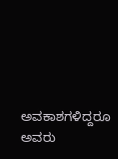ಅವಕಾಶಗಳಿದ್ದರೂ ಅವರು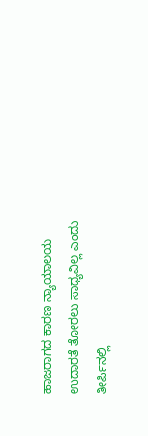ಹಾಜರಾಗದ ಕಾರಣ ನ್ಯಾಯಾಲಯ ಉದಾರತೆ ತೋರಲು ಸಾಧ್ಯವಿಲ್ಲ ಎಂದು ತೀರ್ಪಿನಲ್ಲಿ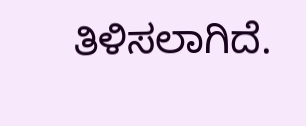ತಿಳಿಸಲಾಗಿದೆ.